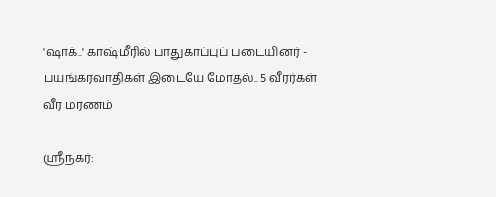'ஷாக்..' காஷ்மீரில் பாதுகாப்புப் படையினர் - பயங்கரவாதிகள் இடையே மோதல்.. 5 வீரர்கள் வீர மரணம்

ஸ்ரீநகர்: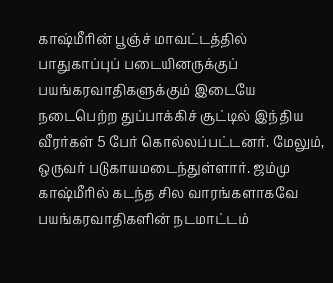காஷ்மீரின் பூஞ்ச் மாவட்டத்தில் பாதுகாப்புப் படையினருக்குப் பயங்கரவாதிகளுக்கும் இடையே நடைபெற்ற துப்பாக்கிச் சூட்டில் இந்திய வீரர்கள் 5 பேர் கொல்லப்பட்டனர். மேலும், ஒருவர் படுகாயமடைந்துள்ளார். ஜம்மு காஷ்மீரில் கடந்த சில வாரங்களாகவே பயங்கரவாதிகளின் நடமாட்டம்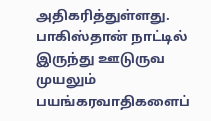அதிகரித்துள்ளது. பாகிஸ்தான் நாட்டில் இருந்து ஊடுருவ முயலும் பயங்கரவாதிகளைப்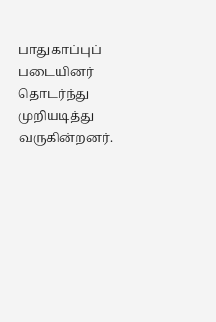பாதுகாப்புப் படையினர் தொடர்ந்து முறியடித்து வருகின்றனர்.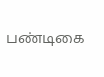பண்டிகை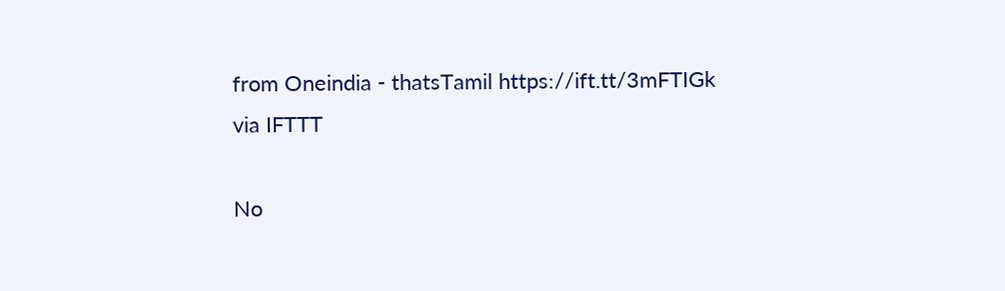from Oneindia - thatsTamil https://ift.tt/3mFTIGk
via IFTTT

No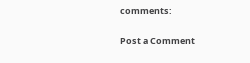comments:

Post a Comment